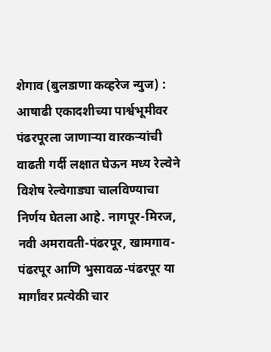शेगाव (बुलडाणा कव्हरेज न्युज) : आषाढी एकादशीच्या पार्श्वभूमीवर पंढरपूरला जाणाऱ्या वारकऱ्यांची वाढती गर्दी लक्षात घेऊन मध्य रेल्वेने विशेष रेल्वेगाड्या चालविण्याचा निर्णय घेतला आहे. नागपूर-मिरज, नवी अमरावती-पंढरपूर, खामगाव-पंढरपूर आणि भुसावळ-पंढरपूर या मार्गांवर प्रत्येकी चार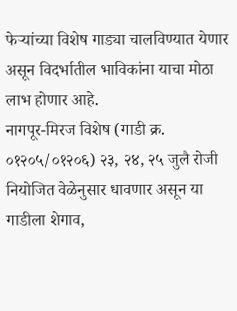फेऱ्यांच्या विशेष गाड्या चालविण्यात येणार असून विदर्भातील भाविकांना याचा मोठा लाभ होणार आहे.
नागपूर-मिरज विशेष (गाडी क्र. ०१२०५/०१२०६) २३, २४, २५ जुलै रोजी नियोजित वेळेनुसार धावणार असून या गाडीला शेगाव,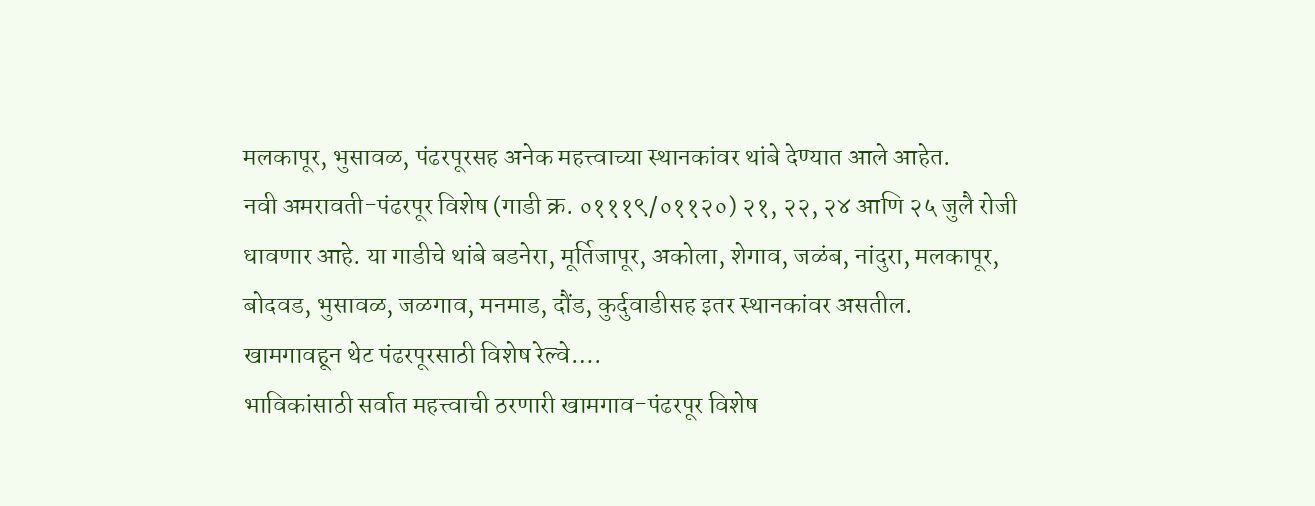मलकापूर, भुसावळ, पंढरपूरसह अनेक महत्त्वाच्या स्थानकांवर थांबे देण्यात आले आहेत.
नवी अमरावती-पंढरपूर विशेष (गाडी क्र. ०१११९/०११२०) २१, २२, २४ आणि २५ जुलै रोजी धावणार आहे. या गाडीचे थांबे बडनेरा, मूर्तिजापूर, अकोला, शेगाव, जळंब, नांदुरा, मलकापूर, बोदवड, भुसावळ, जळगाव, मनमाड, दौंड, कुर्दुवाडीसह इतर स्थानकांवर असतील.
खामगावहून थेट पंढरपूरसाठी विशेष रेल्वे….
भाविकांसाठी सर्वात महत्त्वाची ठरणारी खामगाव-पंढरपूर विशेष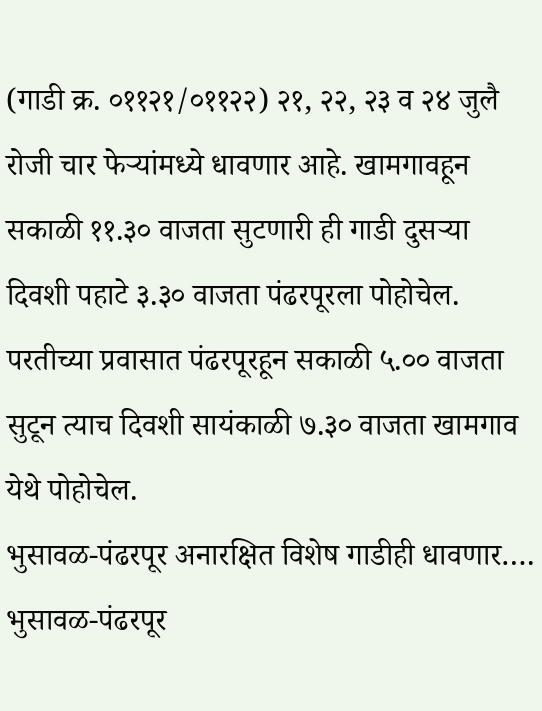(गाडी क्र. ०११२१/०११२२) २१, २२, २३ व २४ जुलै रोजी चार फेऱ्यांमध्ये धावणार आहे. खामगावहून सकाळी ११.३० वाजता सुटणारी ही गाडी दुसऱ्या दिवशी पहाटे ३.३० वाजता पंढरपूरला पोहोचेल. परतीच्या प्रवासात पंढरपूरहून सकाळी ५.०० वाजता सुटून त्याच दिवशी सायंकाळी ७.३० वाजता खामगाव येथे पोहोचेल.
भुसावळ-पंढरपूर अनारक्षित विशेष गाडीही धावणार….
भुसावळ-पंढरपूर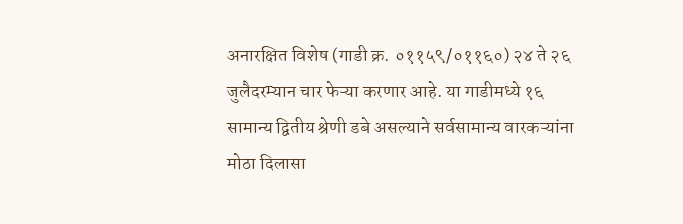अनारक्षित विशेष (गाडी क्र. ०११५९/०११६०) २४ ते २६ जुलैदरम्यान चार फेऱ्या करणार आहे. या गाडीमध्ये १६ सामान्य द्वितीय श्रेणी डबे असल्याने सर्वसामान्य वारकऱ्यांना मोठा दिलासा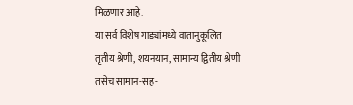मिळणार आहे.
या सर्व विशेष गाड्यांमध्ये वातानुकूलित तृतीय श्रेणी, शयनयान, सामान्य द्वितीय श्रेणी तसेच सामान-सह-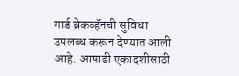गार्ड ब्रेकव्हॅनची सुविधा उपलब्ध करून देण्यात आली आहे. आषाढी एकादशीसाठी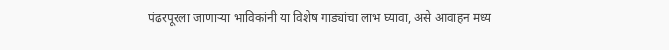पंढरपूरला जाणाऱ्या भाविकांनी या विशेष गाड्यांचा लाभ घ्यावा, असे आवाहन मध्य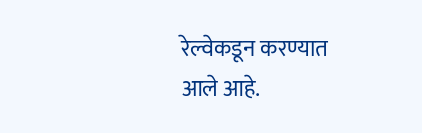रेल्वेकडून करण्यात आले आहे.